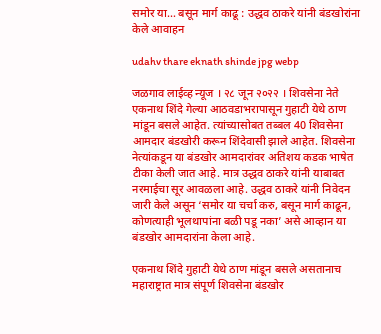समोर या… बसून मार्ग काढू : उद्धव ठाकरे यांनी बंडखोरांना केले आवाहन

udahv thare eknath shinde jpg webp

जळगाव लाईव्ह न्यूज । २८ जून २०२२ । शिवसेना नेते एकनाथ शिंदे गेल्या आठवडाभरापासून गुहाटी येथे ठाण मांडून बसले आहेत. त्यांच्यासोबत तब्बल 40 शिवसेना आमदार बंडखोरी करून शिंदेवासी झाले आहेत. शिवसेना नेत्यांकडून या बंडखोर आमदारांवर अतिशय कडक भाषेत टीका केली जात आहे. मात्र उद्धव ठाकरे यांनी याबाबत नरमाईचा सूर आवळला आहे. उद्धव ठाकरे यांनी निवेदन जारी केले असून ‘समोर या चर्चा करु, बसून मार्ग काढून, कोणत्याही भूलथापांना बळी पडू नका’ असे आव्हान या बंडखोर आमदारांना केला आहे.

एकनाथ शिंदे गुहाटी येथे ठाण मांडून बसले असतानाच महाराष्ट्रात मात्र संपूर्ण शिवसेना बंडखोर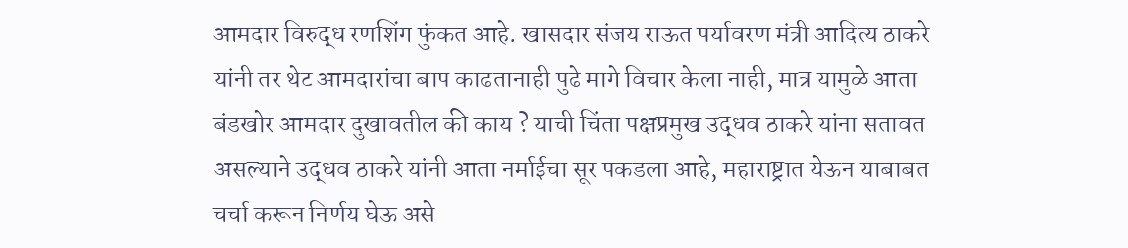आमदार विरुद्ध रणशिंग फुंकत आहे. खासदार संजय राऊत पर्यावरण मंत्री आदित्य ठाकरे यांनी तर थेट आमदारांचा बाप काढतानाही पुढे मागे विचार केला नाही, मात्र यामुळे आता बंडखोर आमदार दुखावतील की काय ? याची चिंता पक्षप्रमुख उद्धव ठाकरे यांना सतावत असल्याने उद्धव ठाकरे यांनी आता नर्माईचा सूर पकडला आहे, महाराष्ट्रात येऊन याबाबत चर्चा करून निर्णय घेऊ असे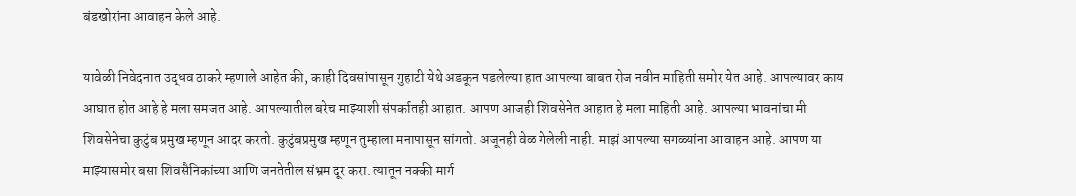बंडखोरांना आवाहन केले आहे.

यावेळी निवेदनात उद्धव ठाकरे म्हणाले आहेत की, काही दिवसांपासून गुहाटी येथे अडकून पडलेल्या हात आपल्या बाबत रोज नवीन माहिती समोर येत आहे. आपल्यावर काय आघात होत आहे हे मला समजत आहे. आपल्यातील बरेच माझ्याशी संपर्कातही आहात. आपण आजही शिवसेनेत आहात हे मला माहिती आहे. आपल्या भावनांचा मी शिवसेनेचा कुटुंब प्रमुख म्हणून आदर करतो. कुटुंबप्रमुख म्हणून तुम्हाला मनापासून सांगतो. अजूनही वेळ गेलेली नाही. माझं आपल्या सगळ्यांना आवाहन आहे. आपण या माझ्यासमोर बसा शिवसैनिकांच्या आणि जनतेतील संभ्रम दूर करा. त्यातून नक्की मार्ग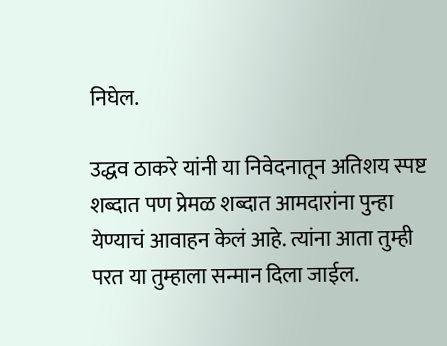निघेल.

उद्धव ठाकरे यांनी या निवेदनातून अतिशय स्पष्ट शब्दात पण प्रेमळ शब्दात आमदारांना पुन्हा येण्याचं आवाहन केलं आहे. त्यांना आता तुम्ही परत या तुम्हाला सन्मान दिला जाईल.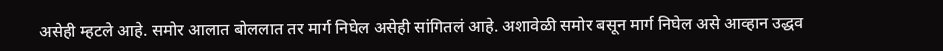असेही म्हटले आहे. समोर आलात बोललात तर मार्ग निघेल असेही सांगितलं आहे. अशावेळी समोर बसून मार्ग निघेल असे आव्हान उद्धव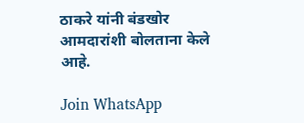ठाकरे यांनी बंडखोर आमदारांशी बोलताना केले आहे.

Join WhatsApp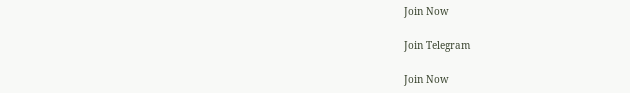Join Now

Join Telegram

Join Now